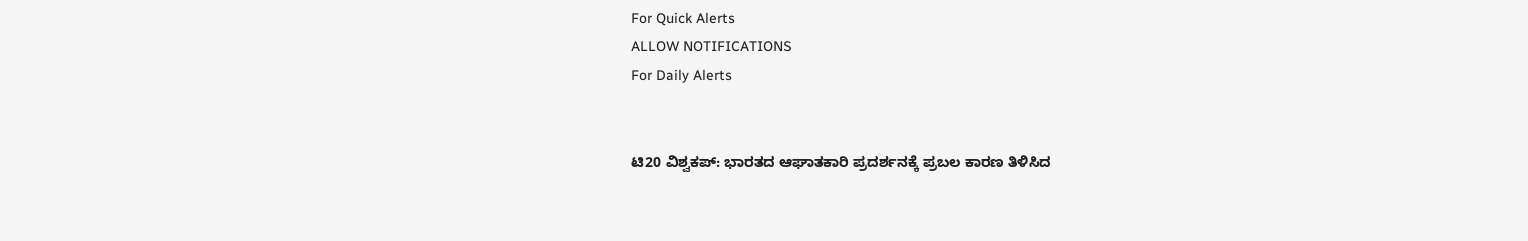For Quick Alerts
ALLOW NOTIFICATIONS
For Daily Alerts


ಟಿ20 ವಿಶ್ವಕಪ್: ಭಾರತದ ಆಘಾತಕಾರಿ ಪ್ರದರ್ಶನಕ್ಕೆ ಪ್ರಬಲ ಕಾರಣ ತಿಳಿಸಿದ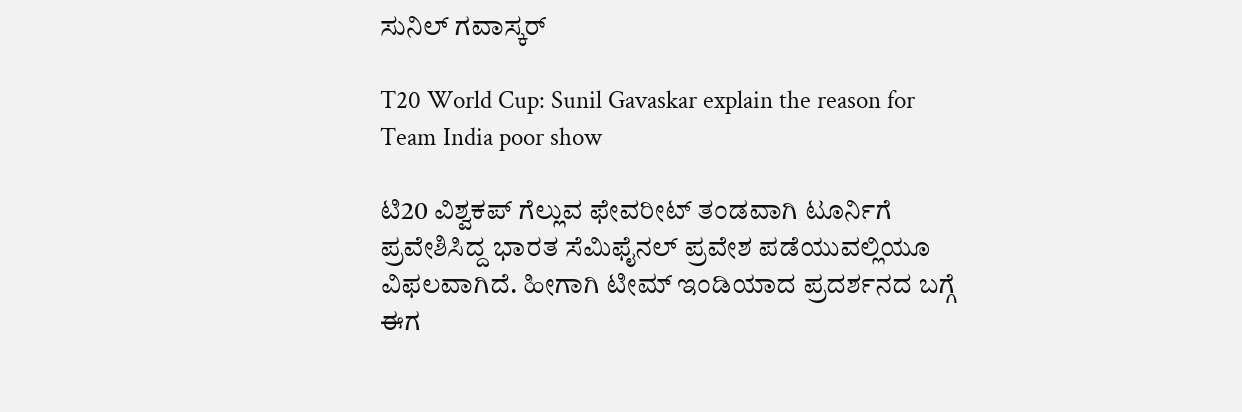ಸುನಿಲ್ ಗವಾಸ್ಕರ್

T20 World Cup: Sunil Gavaskar explain the reason for Team India poor show

ಟಿ20 ವಿಶ್ವಕಪ್ ಗೆಲ್ಲುವ ಫೇವರೀಟ್ ತಂಡವಾಗಿ ಟೂರ್ನಿಗೆ ಪ್ರವೇಶಿಸಿದ್ದ ಭಾರತ ಸೆಮಿಫೈನಲ್ ಪ್ರವೇಶ ಪಡೆಯುವಲ್ಲಿಯೂ ವಿಫಲವಾಗಿದೆ. ಹೀಗಾಗಿ ಟೀಮ್ ಇಂಡಿಯಾದ ಪ್ರದರ್ಶನದ ಬಗ್ಗೆ ಈಗ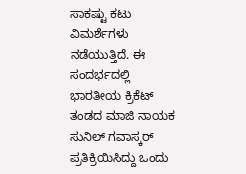ಸಾಕಷ್ಟು ಕಟು ವಿಮರ್ಶೆಗಳು ನಡೆಯುತ್ತಿದೆ. ಈ ಸಂದರ್ಭದಲ್ಲಿ ಭಾರತೀಯ ಕ್ರಿಕೆಟ್ ತಂಡದ ಮಾಜಿ ನಾಯಕ ಸುನಿಲ್ ಗವಾಸ್ಕರ್ ಪ್ರತಿಕ್ರಿಯಿಸಿದ್ದು ಒಂದು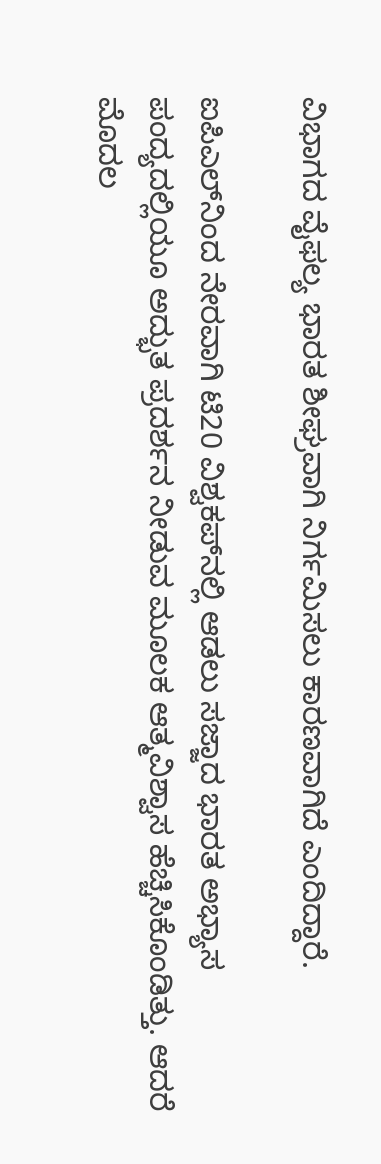ವಿಭಾಗದ ವೈಫಲ್ಯ ಭಾರತ ಶೀಘ್ರವಾಗಿ ನಿರ್ಗಮಿಸಲು ಕಾರಣವಾಗಿದೆ ಎಂದಿದ್ದಾರೆ.

ಐಪಿಎಲ್‌ನಿಂದ ನೇರವಾಗಿ ಟಿ20 ವಿಶ್ವಕಪ್‌ನಲ್ಲಿ ಆಡಲು ಸಜ್ಜಾದ ಭಾರತ ಅಭ್ಯಾಸ ಪಂದ್ಯದಲ್ಲಿಯೂ ಅದ್ಭುತ ಪ್ರದರ್ಶನ ನೀಡುವ ಮೂಲಕ ಆತ್ಮವಿಶ್ವಾಸ ಹೆಚ್ಚಿಸಿಕೊಂಡಿತ್ತು. ಆದರೆ ಮೊದಲ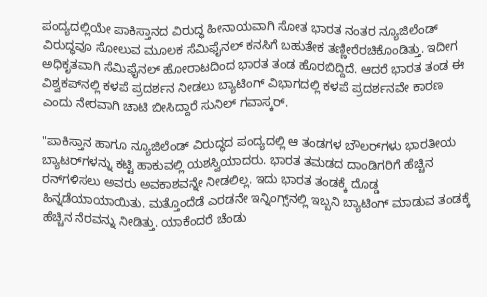ಪಂದ್ಯದಲ್ಲಿಯೇ ಪಾಕಿಸ್ತಾನದ ವಿರುದ್ಧ ಹೀನಾಯವಾಗಿ ಸೋತ ಭಾರತ ನಂತರ ನ್ಯೂಜಿಲೆಂಡ್ ವಿರುದ್ಧವೂ ಸೋಲುವ ಮೂಲಕ ಸೆಮಿಫೈನಲ್ ಕನಸಿಗೆ ಬಹುತೇಕ ತಣ್ಣೀರೆರಚಿಕೊಂಡಿತ್ತು. ಇದೀಗ ಅಧಿಕೃತವಾಗಿ ಸೆಮಿಫೈನಲ್ ಹೋರಾಟದಿಂದ ಭಾರತ ತಂಡ ಹೊರಬಿದ್ದಿದೆ. ಆದರೆ ಭಾರತ ತಂಡ ಈ ವಿಶ್ವಕಪ್‌ನಲ್ಲಿ ಕಳಪೆ ಪ್ರದರ್ಶನ ನೀಡಲು ಬ್ಯಾಟಿಂಗ್ ವಿಭಾಗದಲ್ಲಿ ಕಳಪೆ ಪ್ರದರ್ಶನವೇ ಕಾರಣ ಎಂದು ನೇರವಾಗಿ ಚಾಟಿ ಬೀಸಿದ್ದಾರೆ ಸುನಿಲ್ ಗವಾಸ್ಕರ್.

"ಪಾಕಿಸ್ತಾನ ಹಾಗೂ ನ್ಯೂಜಿಲೆಂಡ್ ವಿರುದ್ಧದ ಪಂದ್ಯದಲ್ಲಿ ಆ ತಂಡಗಳ ಬೌಲರ್‌ಗಳು ಭಾರತೀಯ ಬ್ಯಾಟರ್‌ಗಳನ್ನು ಕಟ್ಟಿ ಹಾಕುವಲ್ಲಿ ಯಶಸ್ವಿಯಾದರು. ಭಾರತ ತಮಡದ ದಾಂಡಿಗರಿಗೆ ಹೆಚ್ಚಿನ ರನ್‌ಗಳಿಸಲು ಅವರು ಅವಕಾಶವನ್ನೇ ನೀಡಲಿಲ್ಲ. ಇದು ಭಾರತ ತಂಡಕ್ಕೆ ದೊಡ್ಡ ಹಿನ್ನಡೆಯಾಯಾಯಿತು. ಮತ್ತೊಂದೆಡೆ ಎರಡನೇ ಇನ್ನಿಂಗ್ಸ್‌ನಲ್ಲಿ ಇಬ್ಬನಿ ಬ್ಯಾಟಿಂಗ್‌ ಮಾಡುವ ತಂಡಕ್ಕೆ ಹೆಚ್ಚಿನ ನೆರವನ್ನು ನೀಡಿತ್ತು. ಯಾಕೆಂದರೆ ಚೆಂಡು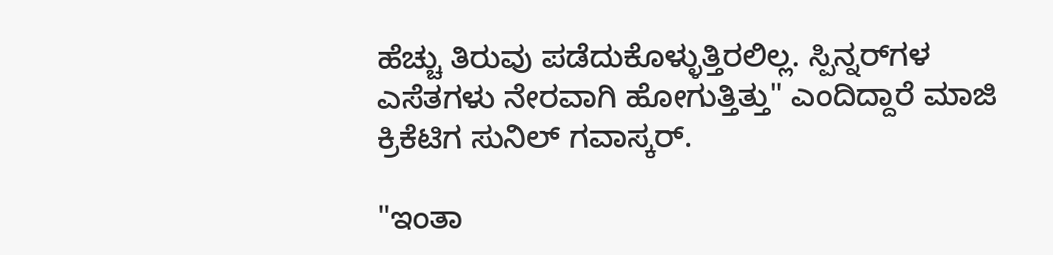ಹೆಚ್ಚು ತಿರುವು ಪಡೆದುಕೊಳ್ಳುತ್ತಿರಲಿಲ್ಲ. ಸ್ಪಿನ್ನರ್‌ಗಳ ಎಸೆತಗಳು ನೇರವಾಗಿ ಹೋಗುತ್ತಿತ್ತು" ಎಂದಿದ್ದಾರೆ ಮಾಜಿ ಕ್ರಿಕೆಟಿಗ ಸುನಿಲ್ ಗವಾಸ್ಕರ್.

"ಇಂತಾ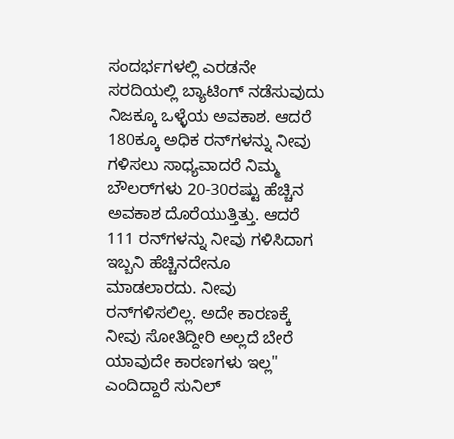ಸಂದರ್ಭಗಳಲ್ಲಿ ಎರಡನೇ ಸರದಿಯಲ್ಲಿ ಬ್ಯಾಟಿಂಗ್ ನಡೆಸುವುದು ನಿಜಕ್ಕೂ ಒಳ್ಳೆಯ ಅವಕಾಶ. ಆದರೆ 180ಕ್ಕೂ ಅಧಿಕ ರನ್‌ಗಳನ್ನು ನೀವು ಗಳಿಸಲು ಸಾಧ್ಯವಾದರೆ ನಿಮ್ಮ ಬೌಲರ್‌ಗಳು 20-30ರಷ್ಟು ಹೆಚ್ಚಿನ ಅವಕಾಶ ದೊರೆಯುತ್ತಿತ್ತು. ಆದರೆ 111 ರನ್‌ಗಳನ್ನು ನೀವು ಗಳಿಸಿದಾಗ ಇಬ್ಬನಿ ಹೆಚ್ಚಿನದೇನೂ ಮಾಡಲಾರದು. ನೀವು ರನ್‌ಗಳಿಸಲಿಲ್ಲ. ಅದೇ ಕಾರಣಕ್ಕೆ ನೀವು ಸೋತಿದ್ದೀರಿ ಅಲ್ಲದೆ ಬೇರೆ ಯಾವುದೇ ಕಾರಣಗಳು ಇಲ್ಲ" ಎಂದಿದ್ದಾರೆ ಸುನಿಲ್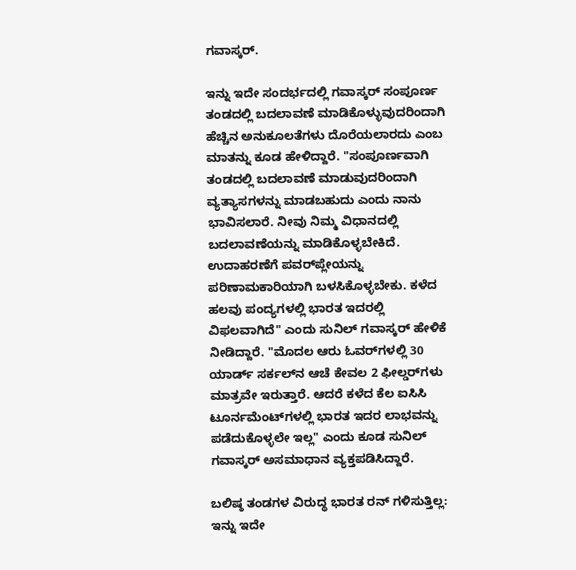ಗವಾಸ್ಕರ್.

ಇನ್ನು ಇದೇ ಸಂದರ್ಭದಲ್ಲಿ ಗವಾಸ್ಕರ್ ಸಂಪೂರ್ಣ ತಂಡದಲ್ಲಿ ಬದಲಾವಣೆ ಮಾಡಿಕೊಳ್ಳುವುದರಿಂದಾಗಿ ಹೆಚ್ಚಿನ ಅನುಕೂಲತೆಗಳು ದೊರೆಯಲಾರದು ಎಂಬ ಮಾತನ್ನು ಕೂಡ ಹೇಳಿದ್ದಾರೆ. "ಸಂಪೂರ್ಣವಾಗಿ ತಂಡದಲ್ಲಿ ಬದಲಾವಣೆ ಮಾಡುವುದರಿಂದಾಗಿ ವ್ಯತ್ಯಾಸಗಳನ್ನು ಮಾಡಬಹುದು ಎಂದು ನಾನು ಭಾವಿಸಲಾರೆ. ನೀವು ನಿಮ್ಮ ವಿಧಾನದಲ್ಲಿ ಬದಲಾವಣೆಯನ್ನು ಮಾಡಿಕೊಳ್ಳಬೇಕಿದೆ. ಉದಾಹರಣೆಗೆ ಪವರ್‌ಪ್ಲೇಯನ್ನು ಪರಿಣಾಮಕಾರಿಯಾಗಿ ಬಳಸಿಕೊಳ್ಳಬೇಕು. ಕಳೆದ ಹಲವು ಪಂದ್ಯಗಳಲ್ಲಿ ಭಾರತ ಇದರಲ್ಲಿ ವಿಫಲವಾಗಿದೆ" ಎಂದು ಸುನಿಲ್ ಗವಾಸ್ಕರ್ ಹೇಳಿಕೆ ನೀಡಿದ್ದಾರೆ. "ಮೊದಲ ಆರು ಓವರ್‌ಗಳಲ್ಲಿ 30 ಯಾರ್ಡ್ ಸರ್ಕಲ್‌ನ ಆಚೆ ಕೇವಲ 2 ಫೀಲ್ಡರ್‌ಗಳು ಮಾತ್ರವೇ ಇರುತ್ತಾರೆ. ಆದರೆ ಕಳೆದ ಕೆಲ ಐಸಿಸಿ ಟೂರ್ನಮೆಂಟ್‌ಗಳಲ್ಲಿ ಭಾರತ ಇದರ ಲಾಭವನ್ನು ಪಡೆದುಕೊಳ್ಳಲೇ ಇಲ್ಲ" ಎಂದು ಕೂಡ ಸುನಿಲ್ ಗವಾಸ್ಕರ್ ಅಸಮಾಧಾನ ವ್ಯಕ್ತಪಡಿಸಿದ್ದಾರೆ.

ಬಲಿಷ್ಠ ತಂಡಗಳ ವಿರುದ್ಧ ಭಾರತ ರನ್‌ ಗಳಿಸುತ್ತಿಲ್ಲ: ಇನ್ನು ಇದೇ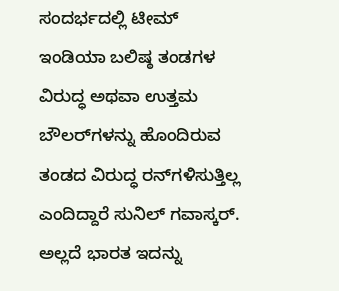ಸಂದರ್ಭದಲ್ಲಿ ಟೀಮ್ ಇಂಡಿಯಾ ಬಲಿಷ್ಠ ತಂಡಗಳ ವಿರುದ್ಧ ಅಥವಾ ಉತ್ತಮ ಬೌಲರ್‌ಗಳನ್ನು ಹೊಂದಿರುವ ತಂಡದ ವಿರುದ್ಧ ರನ್‌ಗಳಿಸುತ್ತಿಲ್ಲ ಎಂದಿದ್ದಾರೆ ಸುನಿಲ್ ಗವಾಸ್ಕರ್. ಅಲ್ಲದೆ ಭಾರತ ಇದನ್ನು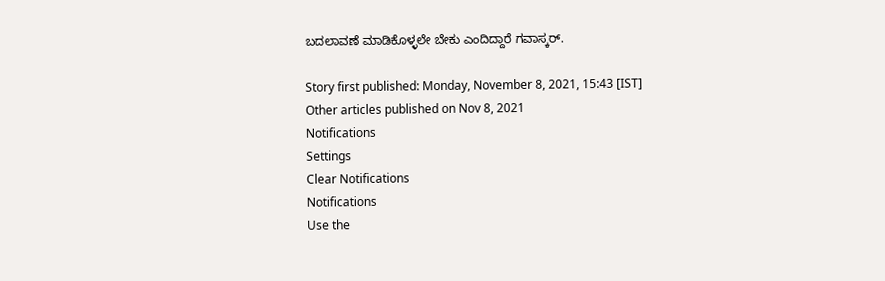ಬದಲಾವಣೆ ಮಾಡಿಕೊಳ್ಳಲೇ ಬೇಕು ಎಂದಿದ್ದಾರೆ ಗವಾಸ್ಕರ್.

Story first published: Monday, November 8, 2021, 15:43 [IST]
Other articles published on Nov 8, 2021
Notifications
Settings
Clear Notifications
Notifications
Use the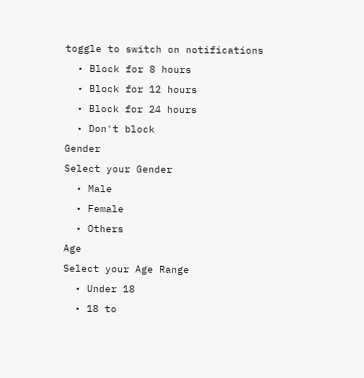toggle to switch on notifications
  • Block for 8 hours
  • Block for 12 hours
  • Block for 24 hours
  • Don't block
Gender
Select your Gender
  • Male
  • Female
  • Others
Age
Select your Age Range
  • Under 18
  • 18 to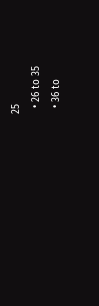25
  • 26 to 35
  • 36 to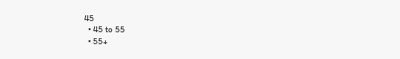45
  • 45 to 55
  • 55+